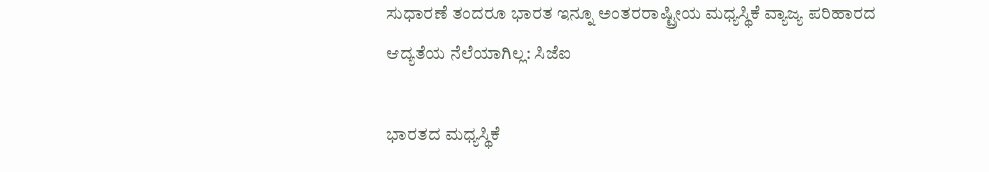ಸುಧಾರಣೆ ತಂದರೂ ಭಾರತ ಇನ್ನೂ ಅಂತರರಾಷ್ಟ್ರೀಯ ಮಧ್ಯಸ್ಥಿಕೆ ವ್ಯಾಜ್ಯ ಪರಿಹಾರದ ಆದ್ಯತೆಯ ನೆಲೆಯಾಗಿಲ್ಲ: ಸಿಜೆಐ

ಭಾರತದ ಮಧ್ಯಸ್ಥಿಕೆ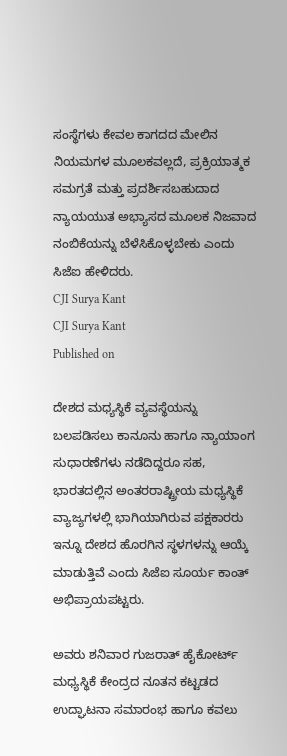ಸಂಸ್ಥೆಗಳು ಕೇವಲ ಕಾಗದದ ಮೇಲಿನ ನಿಯಮಗಳ ಮೂಲಕವಲ್ಲದೆ, ಪ್ರಕ್ರಿಯಾತ್ಮಕ ಸಮಗ್ರತೆ ಮತ್ತು ಪ್ರದರ್ಶಿಸಬಹುದಾದ ನ್ಯಾಯಯುತ ಅಭ್ಯಾಸದ ಮೂಲಕ ನಿಜವಾದ ನಂಬಿಕೆಯನ್ನು ಬೆಳೆಸಿಕೊಳ್ಳಬೇಕು ಎಂದು ಸಿಜೆಐ ಹೇಳಿದರು.
CJI Surya Kant
CJI Surya Kant
Published on

ದೇಶದ ಮಧ್ಯಸ್ಥಿಕೆ ವ್ಯವಸ್ಥೆಯನ್ನು ಬಲಪಡಿಸಲು ಕಾನೂನು ಹಾಗೂ ನ್ಯಾಯಾಂಗ ಸುಧಾರಣೆಗಳು ನಡೆದಿದ್ದರೂ ಸಹ, ಭಾರತದಲ್ಲಿನ ಅಂತರರಾಷ್ಟ್ರೀಯ ಮಧ್ಯಸ್ಥಿಕೆ ವ್ಯಾಜ್ಯಗಳಲ್ಲಿ ಭಾಗಿಯಾಗಿರುವ ಪಕ್ಷಕಾರರು ಇನ್ನೂ ದೇಶದ ಹೊರಗಿನ ಸ್ಥಳಗಳನ್ನು ಆಯ್ಕೆ ಮಾಡುತ್ತಿವೆ ಎಂದು ಸಿಜೆಐ ಸೂರ್ಯ ಕಾಂತ್‌ ಅಭಿಪ್ರಾಯಪಟ್ಟರು.

ಅವರು ಶನಿವಾರ ಗುಜರಾತ್‌ ಹೈಕೋರ್ಟ್‌ ಮಧ್ಯಸ್ಥಿಕೆ ಕೇಂದ್ರದ ನೂತನ ಕಟ್ಟಡದ ಉದ್ಘಾಟನಾ ಸಮಾರಂಭ ಹಾಗೂ ಕವಲು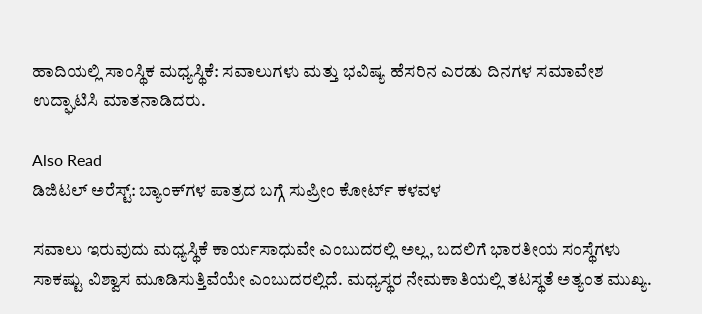ಹಾದಿಯಲ್ಲಿ ಸಾಂಸ್ಥಿಕ ಮಧ್ಯಸ್ಥಿಕೆ: ಸವಾಲುಗಳು ಮತ್ತು ಭವಿಷ್ಯ ಹೆಸರಿನ ಎರಡು ದಿನಗಳ ಸಮಾವೇಶ ಉದ್ಘಾಟಿಸಿ ಮಾತನಾಡಿದರು.

Also Read
ಡಿಜಿಟಲ್‌ ಅರೆಸ್ಟ್‌: ಬ್ಯಾಂಕ್‌ಗಳ ಪಾತ್ರದ ಬಗ್ಗೆ ಸುಪ್ರೀಂ ಕೋರ್ಟ್‌ ಕಳವಳ

ಸವಾಲು ಇರುವುದು ಮಧ್ಯಸ್ಥಿಕೆ ಕಾರ್ಯಸಾಧುವೇ ಎಂಬುದರಲ್ಲಿ ಅಲ್ಲ, ಬದಲಿಗೆ ಭಾರತೀಯ ಸಂಸ್ಥೆಗಳು ಸಾಕಷ್ಟು ವಿಶ್ವಾಸ ಮೂಡಿಸುತ್ತಿವೆಯೇ ಎಂಬುದರಲ್ಲಿದೆ. ಮಧ್ಯಸ್ಥರ ನೇಮಕಾತಿಯಲ್ಲಿ ತಟಸ್ಥತೆ ಅತ್ಯಂತ ಮುಖ್ಯ.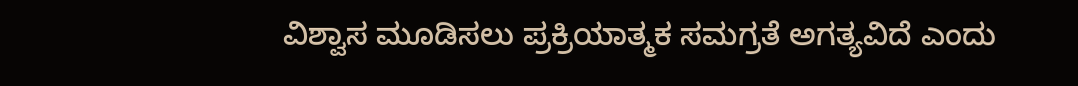ವಿಶ್ವಾಸ ಮೂಡಿಸಲು ಪ್ರಕ್ರಿಯಾತ್ಮಕ ಸಮಗ್ರತೆ ಅಗತ್ಯವಿದೆ ಎಂದು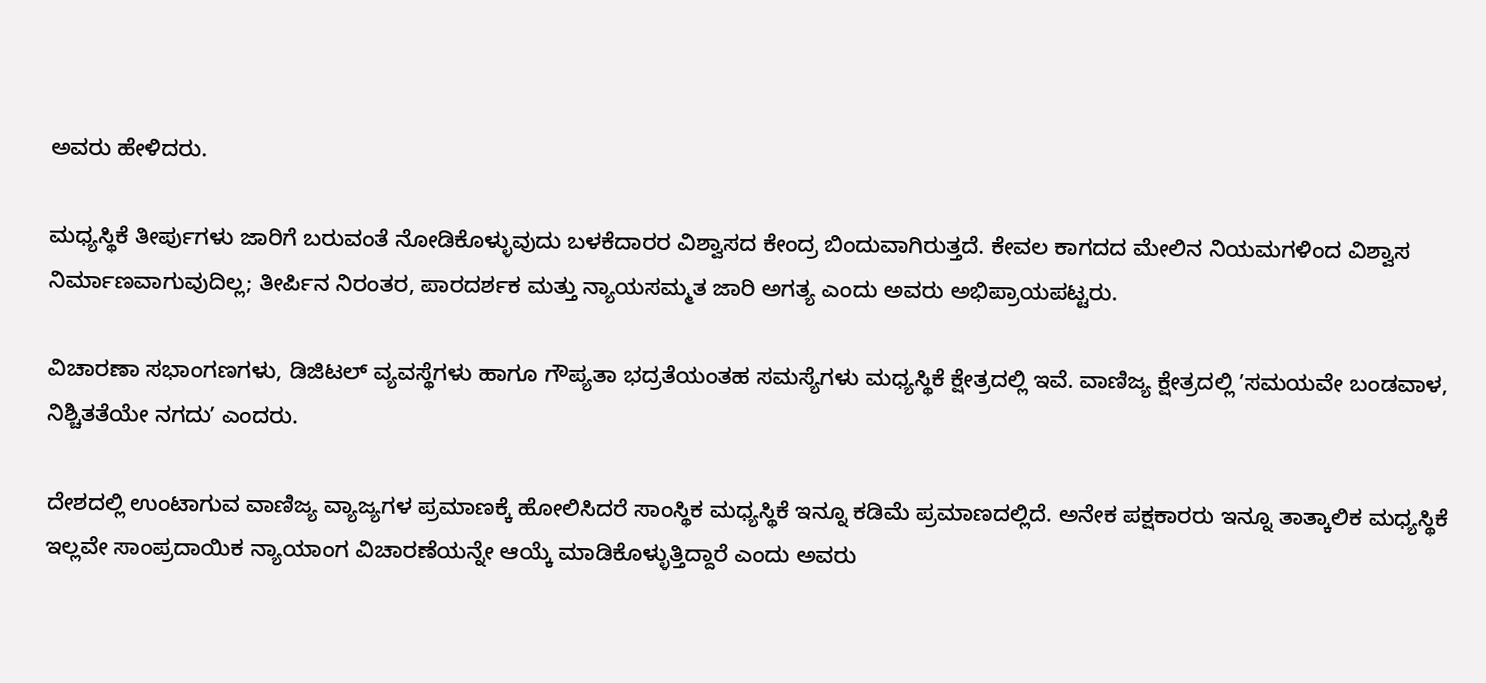ಅವರು ಹೇಳಿದರು.

ಮಧ್ಯಸ್ಥಿಕೆ ತೀರ್ಪುಗಳು ಜಾರಿಗೆ ಬರುವಂತೆ ನೋಡಿಕೊಳ್ಳುವುದು ಬಳಕೆದಾರರ ವಿಶ್ವಾಸದ ಕೇಂದ್ರ ಬಿಂದುವಾಗಿರುತ್ತದೆ. ಕೇವಲ ಕಾಗದದ ಮೇಲಿನ ನಿಯಮಗಳಿಂದ ವಿಶ್ವಾಸ ನಿರ್ಮಾಣವಾಗುವುದಿಲ್ಲ; ತೀರ್ಪಿನ ನಿರಂತರ, ಪಾರದರ್ಶಕ ಮತ್ತು ನ್ಯಾಯಸಮ್ಮತ ಜಾರಿ ಅಗತ್ಯ ಎಂದು ಅವರು ಅಭಿಪ್ರಾಯಪಟ್ಟರು.

ವಿಚಾರಣಾ ಸಭಾಂಗಣಗಳು, ಡಿಜಿಟಲ್ ವ್ಯವಸ್ಥೆಗಳು ಹಾಗೂ ಗೌಪ್ಯತಾ ಭದ್ರತೆಯಂತಹ ಸಮಸ್ಯೆಗಳು ಮಧ್ಯಸ್ಥಿಕೆ ಕ್ಷೇತ್ರದಲ್ಲಿ ಇವೆ. ವಾಣಿಜ್ಯ ಕ್ಷೇತ್ರದಲ್ಲಿ ʼಸಮಯವೇ ಬಂಡವಾಳ, ನಿಶ್ಚಿತತೆಯೇ ನಗದುʼ ಎಂದರು.

ದೇಶದಲ್ಲಿ ಉಂಟಾಗುವ ವಾಣಿಜ್ಯ ವ್ಯಾಜ್ಯಗಳ ಪ್ರಮಾಣಕ್ಕೆ ಹೋಲಿಸಿದರೆ ಸಾಂಸ್ಥಿಕ ಮಧ್ಯಸ್ಥಿಕೆ ಇನ್ನೂ ಕಡಿಮೆ ಪ್ರಮಾಣದಲ್ಲಿದೆ. ಅನೇಕ ಪಕ್ಷಕಾರರು ಇನ್ನೂ ತಾತ್ಕಾಲಿಕ ಮಧ್ಯಸ್ಥಿಕೆ ಇಲ್ಲವೇ ಸಾಂಪ್ರದಾಯಿಕ ನ್ಯಾಯಾಂಗ ವಿಚಾರಣೆಯನ್ನೇ ಆಯ್ಕೆ ಮಾಡಿಕೊಳ್ಳುತ್ತಿದ್ದಾರೆ ಎಂದು ಅವರು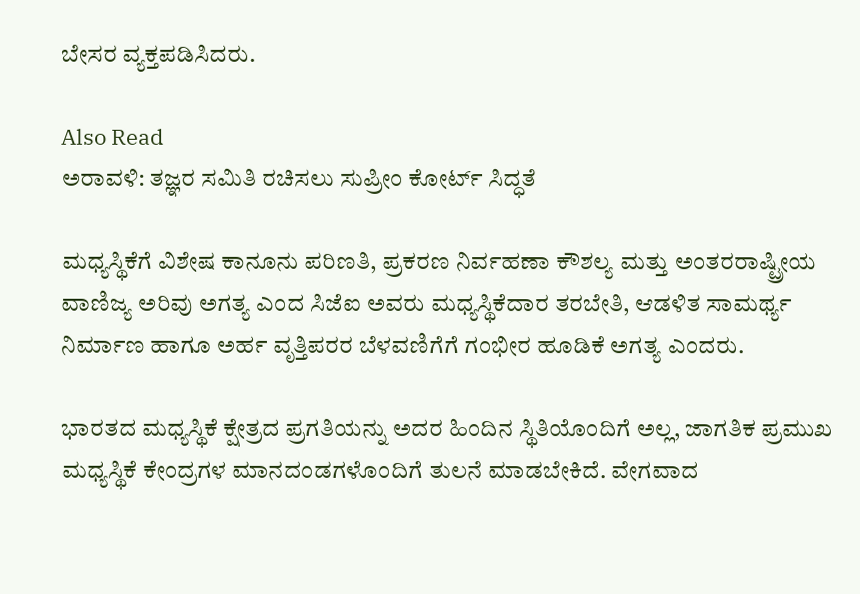ಬೇಸರ ವ್ಯಕ್ತಪಡಿಸಿದರು.

Also Read
ಅರಾವಳಿ: ತಜ್ಞರ ಸಮಿತಿ ರಚಿಸಲು ಸುಪ್ರೀಂ ಕೋರ್ಟ್ ಸಿದ್ಧತೆ

ಮಧ್ಯಸ್ಥಿಕೆಗೆ ವಿಶೇಷ ಕಾನೂನು ಪರಿಣತಿ, ಪ್ರಕರಣ ನಿರ್ವಹಣಾ ಕೌಶಲ್ಯ ಮತ್ತು ಅಂತರರಾಷ್ಟ್ರೀಯ ವಾಣಿಜ್ಯ ಅರಿವು ಅಗತ್ಯ ಎಂದ ಸಿಜೆಐ ಅವರು ಮಧ್ಯಸ್ಥಿಕೆದಾರ ತರಬೇತಿ, ಆಡಳಿತ ಸಾಮರ್ಥ್ಯ ನಿರ್ಮಾಣ ಹಾಗೂ ಅರ್ಹ ವೃತ್ತಿಪರರ ಬೆಳವಣಿಗೆಗೆ ಗಂಭೀರ ಹೂಡಿಕೆ ಅಗತ್ಯ ಎಂದರು.

ಭಾರತದ ಮಧ್ಯಸ್ಥಿಕೆ ಕ್ಷೇತ್ರದ ಪ್ರಗತಿಯನ್ನು ಅದರ ಹಿಂದಿನ ಸ್ಥಿತಿಯೊಂದಿಗೆ ಅಲ್ಲ, ಜಾಗತಿಕ ಪ್ರಮುಖ ಮಧ್ಯಸ್ಥಿಕೆ ಕೇಂದ್ರಗಳ ಮಾನದಂಡಗಳೊಂದಿಗೆ ತುಲನೆ ಮಾಡಬೇಕಿದೆ. ವೇಗವಾದ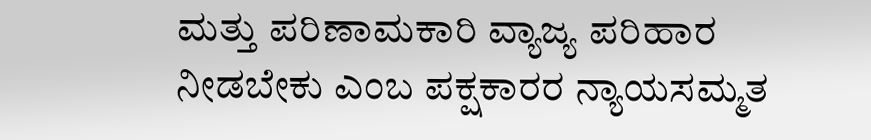ಮತ್ತು ಪರಿಣಾಮಕಾರಿ ವ್ಯಾಜ್ಯ ಪರಿಹಾರ ನೀಡಬೇಕು ಎಂಬ ಪಕ್ಷಕಾರರ ನ್ಯಾಯಸಮ್ಮತ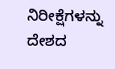ನಿರೀಕ್ಷೆಗಳನ್ನು ದೇಶದ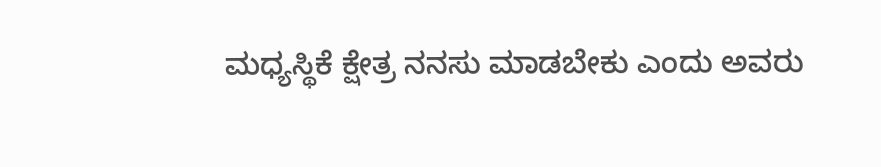ಮಧ್ಯಸ್ಥಿಕೆ ಕ್ಷೇತ್ರ ನನಸು ಮಾಡಬೇಕು ಎಂದು ಅವರು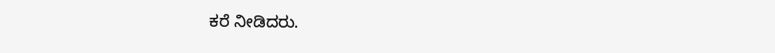ಕರೆ ನೀಡಿದರು.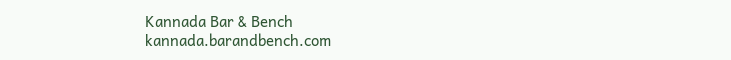Kannada Bar & Bench
kannada.barandbench.com